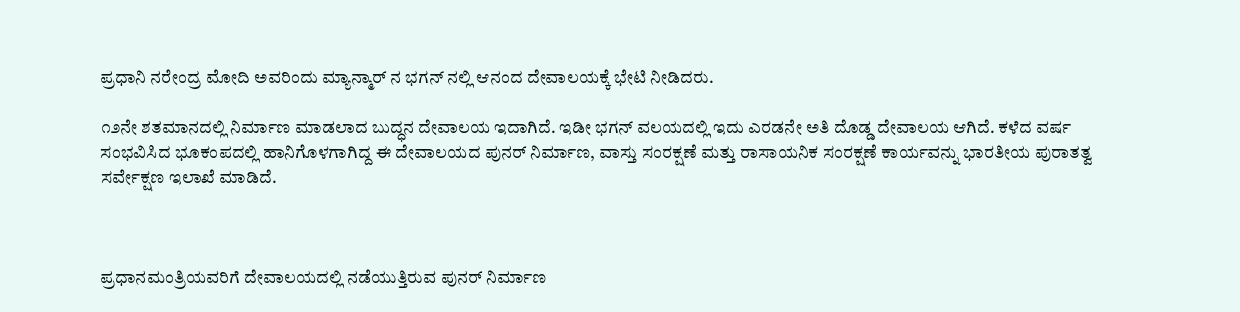ಪ್ರಧಾನಿ ನರೇಂದ್ರ ಮೋದಿ ಅವರಿಂದು ಮ್ಯಾನ್ಮಾರ್ ನ ಭಗನ್ ನಲ್ಲಿ ಆನಂದ ದೇವಾಲಯಕ್ಕೆ ಭೇಟಿ ನೀಡಿದರು.

೧೨ನೇ ಶತಮಾನದಲ್ಲಿ ನಿರ್ಮಾಣ ಮಾಡಲಾದ ಬುದ್ಧನ ದೇವಾಲಯ ಇದಾಗಿದೆ. ಇಡೀ ಭಗನ್ ವಲಯದಲ್ಲಿ ಇದು ಎರಡನೇ ಅತಿ ದೊಡ್ಡ ದೇವಾಲಯ ಆಗಿದೆ. ಕಳೆದ ವರ್ಷ ಸಂಭವಿಸಿದ ಭೂಕಂಪದಲ್ಲಿ ಹಾನಿಗೊಳಗಾಗಿದ್ದ ಈ ದೇವಾಲಯದ ಪುನರ್ ನಿರ್ಮಾಣ, ವಾಸ್ತು ಸಂರಕ್ಷಣೆ ಮತ್ತು ರಾಸಾಯನಿಕ ಸಂರಕ್ಷಣೆ ಕಾರ್ಯವನ್ನು ಭಾರತೀಯ ಪುರಾತತ್ವ ಸರ್ವೇಕ್ಷಣ ಇಲಾಖೆ ಮಾಡಿದೆ.



ಪ್ರಧಾನಮಂತ್ರಿಯವರಿಗೆ ದೇವಾಲಯದಲ್ಲಿ ನಡೆಯುತ್ತಿರುವ ಪುನರ್ ನಿರ್ಮಾಣ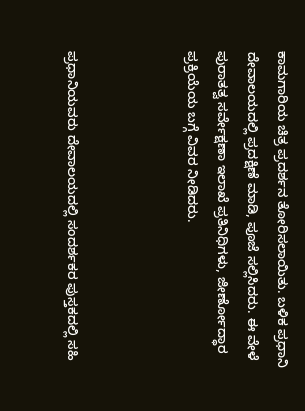ಕಾಮಗಾರಿಯ ಚಿತ್ರ ಪ್ರದರ್ಶನ ತೋರಿಸಲಾಯಿತು. ಬಳಿಕ ಪ್ರಧಾನಿ ದೇವಾಲಯದಲ್ಲಿ ಪ್ರದಕ್ಷಿಣೆ ಮಾಡಿ, ಪೂಜೆ ಸಲ್ಲಿಸಿದರು. ಈ ವೇಳೆ ಪುರಾತತ್ವ ಸರ್ವೇಕ್ಷಣಾ ಇಲಾಖೆ ಪ್ರತಿನಿಧಿಗಳು, ಜೀರ್ಣೋದ್ಧಾರ ಪ್ರಕ್ರಿಯೆಯ ಬಗ್ಗೆ ವಿವರ ನೀಡಿದರು.



ಪ್ರಧಾನಿಯವರು ದೇವಾಲಯದಲ್ಲಿ ಸಂದರ್ಶಕರ ಪುಸ್ತಕದಲ್ಲಿ ಸಹಿ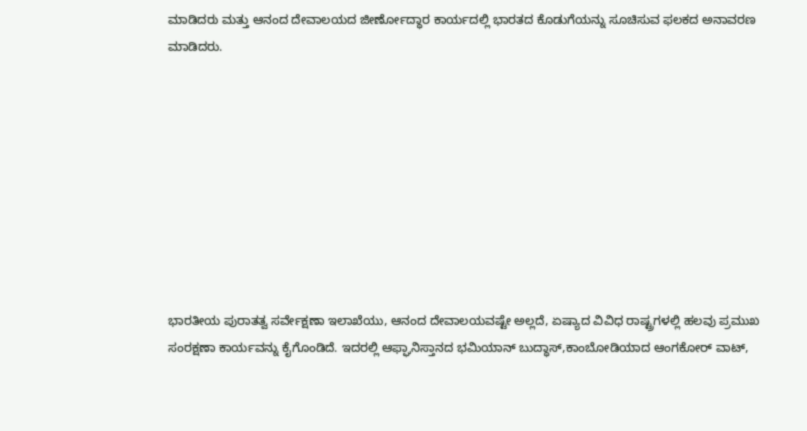ಮಾಡಿದರು ಮತ್ತು ಆನಂದ ದೇವಾಲಯದ ಜೀರ್ಣೋದ್ಧಾರ ಕಾರ್ಯದಲ್ಲಿ ಭಾರತದ ಕೊಡುಗೆಯನ್ನು ಸೂಚಿಸುವ ಫಲಕದ ಅನಾವರಣ ಮಾಡಿದರು.









ಭಾರತೀಯ ಪುರಾತತ್ವ ಸರ್ವೇಕ್ಷಣಾ ಇಲಾಖೆಯು, ಆನಂದ ದೇವಾಲಯವಷ್ಟೇ ಅಲ್ಲದೆ, ಏಷ್ಯಾದ ವಿವಿಧ ರಾಷ್ಟ್ರಗಳಲ್ಲಿ ಹಲವು ಪ್ರಮುಖ ಸಂರಕ್ಷಣಾ ಕಾರ್ಯವನ್ನು ಕೈಗೊಂಡಿದೆ. ಇದರಲ್ಲಿ ಆಫ್ಘಾನಿಸ್ತಾನದ ಭಮಿಯಾನ್ ಬುದ್ಧಾಸ್,ಕಾಂಬೋಡಿಯಾದ ಆಂಗಕೋರ್ ವಾಟ್,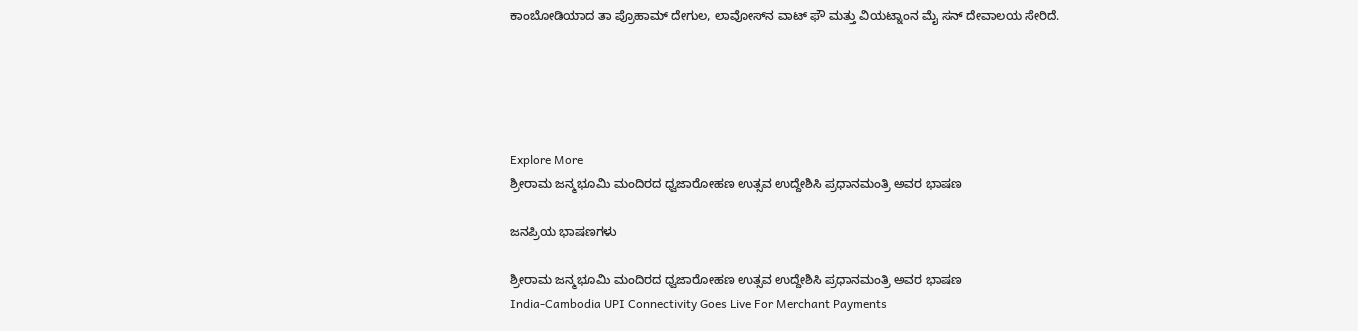ಕಾಂಬೋಡಿಯಾದ ತಾ ಪ್ರೊಹಾಮ್ ದೇಗುಲ, ಲಾವೋಸ್‌ನ ವಾಟ್ ಫೌ ಮತ್ತು ವಿಯಟ್ನಾಂನ ಮೈ ಸನ್ ದೇವಾಲಯ ಸೇರಿದೆ.





Explore More
ಶ್ರೀರಾಮ ಜನ್ಮಭೂಮಿ ಮಂದಿರದ ಧ್ವಜಾರೋಹಣ ಉತ್ಸವ ಉದ್ದೇಶಿಸಿ ಪ್ರಧಾನಮಂತ್ರಿ ಅವರ ಭಾಷಣ

ಜನಪ್ರಿಯ ಭಾಷಣಗಳು

ಶ್ರೀರಾಮ ಜನ್ಮಭೂಮಿ ಮಂದಿರದ ಧ್ವಜಾರೋಹಣ ಉತ್ಸವ ಉದ್ದೇಶಿಸಿ ಪ್ರಧಾನಮಂತ್ರಿ ಅವರ ಭಾಷಣ
India-Cambodia UPI Connectivity Goes Live For Merchant Payments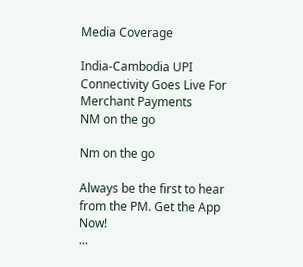Media Coverage

India-Cambodia UPI Connectivity Goes Live For Merchant Payments
NM on the go

Nm on the go

Always be the first to hear from the PM. Get the App Now!
...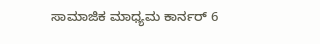ಸಾಮಾಜಿಕ ಮಾಧ್ಯಮ ಕಾರ್ನರ್ 6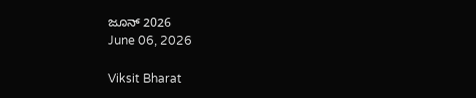ಜೂನ್ 2026
June 06, 2026

Viksit Bharat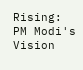Rising: PM Modi's Vision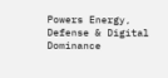Powers Energy, Defense & Digital Dominance